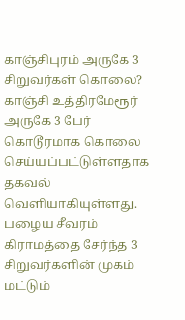காஞ்சிபுரம் அருகே 3 சிறுவர்கள் கொலை?
காஞ்சி உத்திரமேரூர் அருகே 3 பேர் கொடூரமாக கொலை செய்யப்பட்டுள்ளதாக தகவல் வெளியாகியுள்ளது. பழைய சீவரம் கிராமத்தை சேர்ந்த 3 சிறுவர்களின் முகம் மட்டும்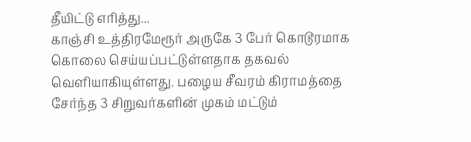தீயிட்டு எரித்து...
காஞ்சி உத்திரமேரூர் அருகே 3 பேர் கொடூரமாக கொலை செய்யப்பட்டுள்ளதாக தகவல் வெளியாகியுள்ளது. பழைய சீவரம் கிராமத்தை சேர்ந்த 3 சிறுவர்களின் முகம் மட்டும்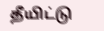தீயிட்டு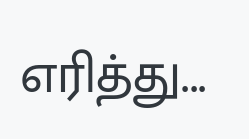எரித்து...